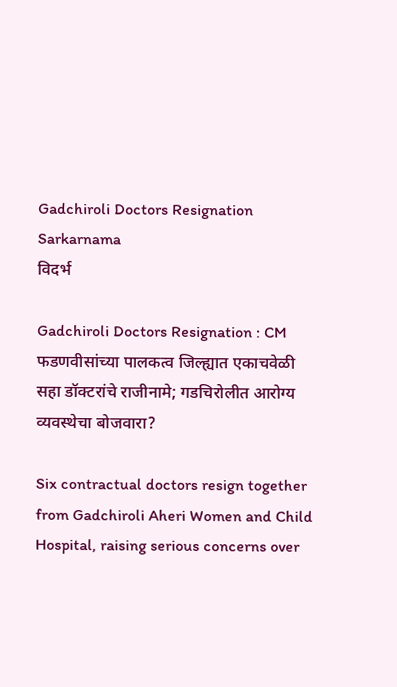Gadchiroli Doctors Resignation Sarkarnama
विदर्भ

Gadchiroli Doctors Resignation : CM फडणवीसांच्या पालकत्व जिल्ह्यात एकाचवेळी सहा डॉक्टरांचे राजीनामे; गडचिरोलीत आरोग्य व्यवस्थेचा बोजवारा?

Six contractual doctors resign together from Gadchiroli Aheri Women and Child Hospital, raising serious concerns over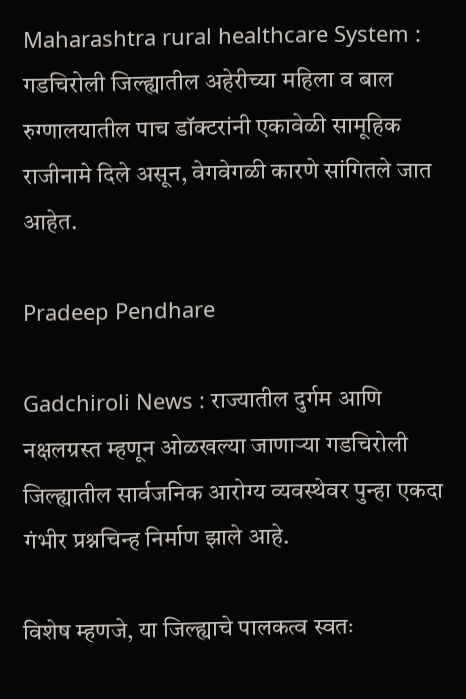Maharashtra rural healthcare System : गडचिरोली जिल्ह्यातील अहेरीच्या महिला व बाल रुग्णालयातील पाच डॉक्टरांनी एकावेळी सामूहिक राजीनामे दिले असून, वेगवेगळी कारणे सांगितले जात आहेत.

Pradeep Pendhare

Gadchiroli News : राज्यातील दुर्गम आणि नक्षलग्रस्त म्हणून ओळखल्या जाणाऱ्या गडचिरोली जिल्ह्यातील सार्वजनिक आरोग्य व्यवस्थेवर पुन्हा एकदा गंभीर प्रश्नचिन्ह निर्माण झाले आहे.

विशेष म्हणजे, या जिल्ह्याचे पालकत्व स्वतः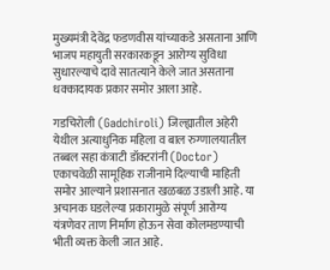मुख्यमंत्री देवेंद्र फडणवीस यांच्याकडे असताना आणि भाजप महायुती सरकारकडून आरोग्य सुविधा सुधारल्याचे दावे सातत्याने केले जात असताना धक्कादायक प्रकार समोर आला आहे.

गडचिरोली (Gadchiroli) जिल्ह्यातील अहेरी येथील अत्याधुनिक महिला व बाल रुग्णालयातील तब्बल सहा कंत्राटी डॉक्टरांनी (Doctor) एकाचवेळी सामूहिक राजीनामे दिल्याची माहिती समोर आल्याने प्रशासनात खळबळ उडाली आहे. या अचानक घडलेल्या प्रकारामुळे संपूर्ण आरोग्य यंत्रणेवर ताण निर्माण होऊन सेवा कोलमडण्याची भीती व्यक्त केली जात आहे.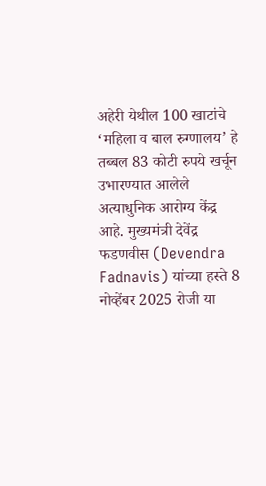अहेरी येथील 100 खाटांचे ‘महिला व बाल रुग्णालय’ हे तब्बल 83 कोटी रुपये खर्चून उभारण्यात आलेले अत्याधुनिक आरोग्य केंद्र आहे. मुख्यमंत्री देवेंद्र फडणवीस (Devendra Fadnavis) यांच्या हस्ते 8 नोव्हेंबर 2025 रोजी या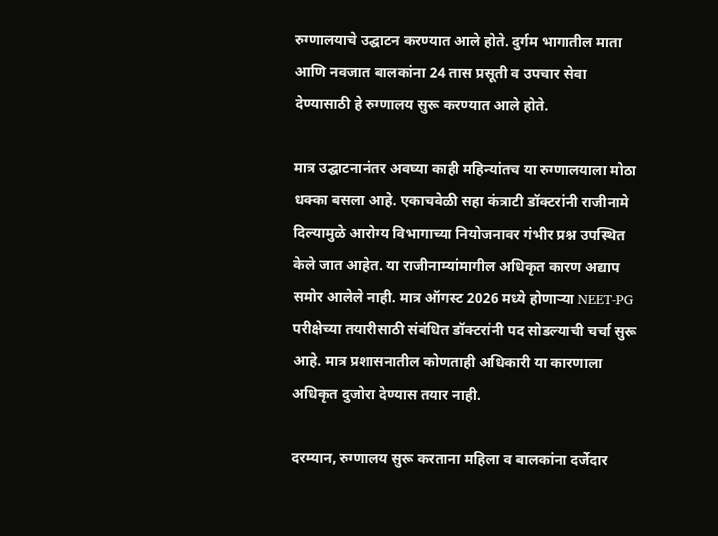रुग्णालयाचे उद्घाटन करण्यात आले होते. दुर्गम भागातील माता आणि नवजात बालकांना 24 तास प्रसूती व उपचार सेवा देण्यासाठी हे रुग्णालय सुरू करण्यात आले होते.

मात्र उद्घाटनानंतर अवघ्या काही महिन्यांतच या रुग्णालयाला मोठा धक्का बसला आहे. एकाचवेळी सहा कंत्राटी डॉक्टरांनी राजीनामे दिल्यामुळे आरोग्य विभागाच्या नियोजनावर गंभीर प्रश्न उपस्थित केले जात आहेत. या राजीनाम्यांमागील अधिकृत कारण अद्याप समोर आलेले नाही. मात्र ऑगस्ट 2026 मध्ये होणाऱ्या NEET-PG परीक्षेच्या तयारीसाठी संबंधित डॉक्टरांनी पद सोडल्याची चर्चा सुरू आहे. मात्र प्रशासनातील कोणताही अधिकारी या कारणाला अधिकृत दुजोरा देण्यास तयार नाही.

दरम्यान, रुग्णालय सुरू करताना महिला व बालकांना दर्जेदार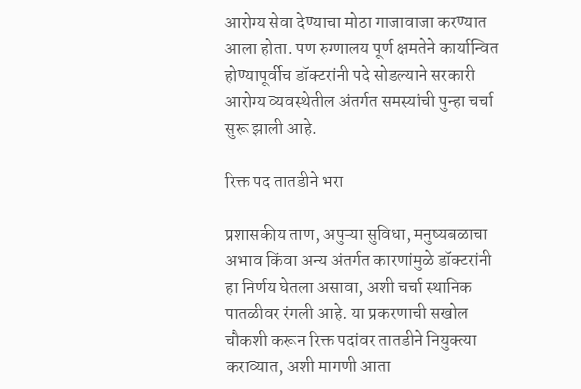आरोग्य सेवा देण्याचा मोठा गाजावाजा करण्यात आला होता. पण रुग्णालय पूर्ण क्षमतेने कार्यान्वित होण्यापूर्वीच डॉक्टरांनी पदे सोडल्याने सरकारी आरोग्य व्यवस्थेतील अंतर्गत समस्यांची पुन्हा चर्चा सुरू झाली आहे.

रिक्त पद तातडीने भरा

प्रशासकीय ताण, अपुऱ्या सुविधा, मनुष्यबळाचा अभाव किंवा अन्य अंतर्गत कारणांमुळे डॉक्टरांनी हा निर्णय घेतला असावा, अशी चर्चा स्थानिक पातळीवर रंगली आहे. या प्रकरणाची सखोल चौकशी करून रिक्त पदांवर तातडीने नियुक्त्या कराव्यात, अशी मागणी आता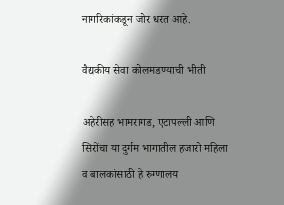नागरिकांकडून जोर धरत आहे.

वैद्यकीय सेवा कोलमडण्याची भीती

अहेरीसह भामरागड, एटापल्ली आणि सिरोंचा या दुर्गम भागातील हजारो महिला व बालकांसाठी हे रुग्णालय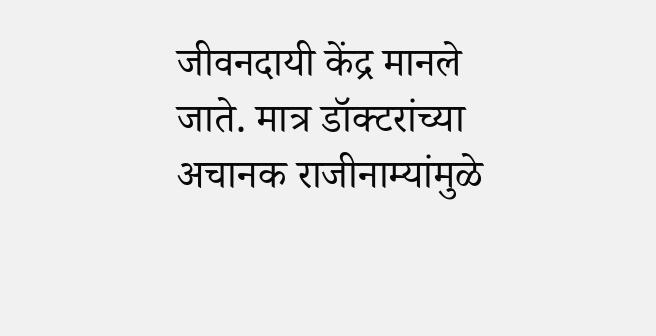जीवनदायी केंद्र मानले जाते. मात्र डॉक्टरांच्या अचानक राजीनाम्यांमुळे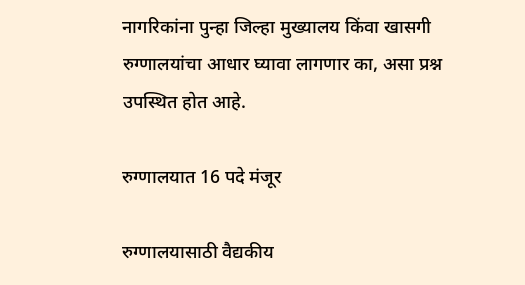नागरिकांना पुन्हा जिल्हा मुख्यालय किंवा खासगी रुग्णालयांचा आधार घ्यावा लागणार का, असा प्रश्न उपस्थित होत आहे.

रुग्णालयात 16 पदे मंजूर

रुग्णालयासाठी वैद्यकीय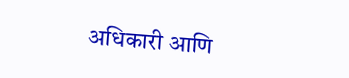अधिकारी आणि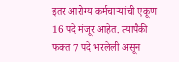इतर आरोग्य कर्मचाऱ्यांची एकूण 16 पदे मंजूर आहेत. त्यापैकी फक्त 7 पदे भरलेली असून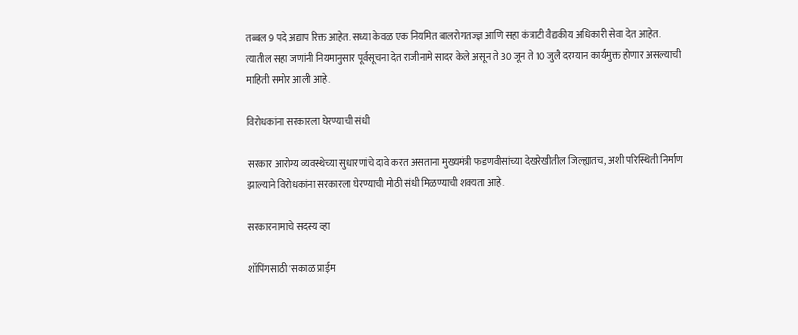तब्बल 9 पदे अद्याप रिक्त आहेत. सध्या केवळ एक नियमित बालरोगतज्ज्ञ आणि सहा कंत्राटी वैद्यकीय अधिकारी सेवा देत आहेत. त्यातील सहा जणांनी नियमानुसार पूर्वसूचना देत राजीनामे सादर केले असून ते 30 जून ते 10 जुलै दरम्यान कार्यमुक्त होणार असल्याची माहिती समोर आली आहे.

विरोधकांना सरकारला घेरण्याची संधी

सरकार आरोग्य व्यवस्थेच्या सुधारणांचे दावे करत असताना मुख्यमंत्री फडणवीसांच्या देखरेखीतील जिल्ह्यातच, अशी परिस्थिती निर्माण झाल्याने विरोधकांना सरकारला घेरण्याची मोठी संधी मिळण्याची शक्यता आहे.

सरकारनामाचे सदस्य व्हा

शॉपिंगसाठी 'सकाळ प्राईम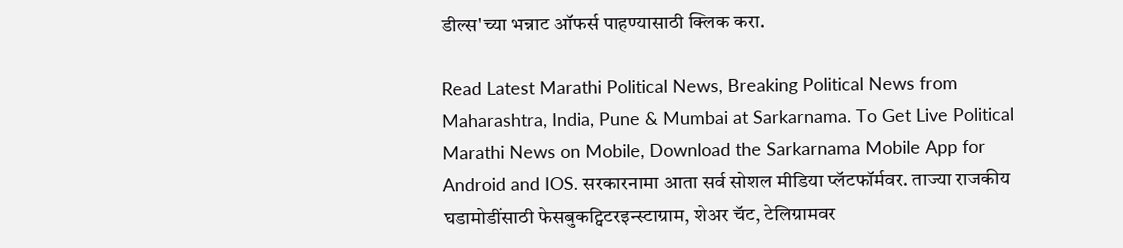डील्स'च्या भन्नाट ऑफर्स पाहण्यासाठी क्लिक करा.

Read Latest Marathi Political News, Breaking Political News from Maharashtra, India, Pune & Mumbai at Sarkarnama. To Get Live Political Marathi News on Mobile, Download the Sarkarnama Mobile App for Android and IOS. सरकारनामा आता सर्व सोशल मीडिया प्लॅटफॉर्मवर. ताज्या राजकीय घडामोडींसाठी फेसबुकट्विटरइन्स्टाग्राम, शेअर चॅट, टेलिग्रामवर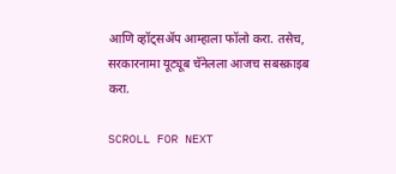आणि व्हॉट्सॲप आम्हाला फॉलो करा. तसेच, सरकारनामा यूट्यूब चॅनेलला आजच सबस्क्राइब करा.

SCROLL FOR NEXT